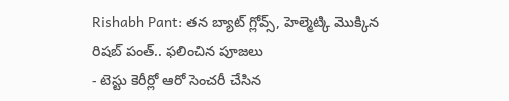Rishabh Pant: తన బ్యాట్ గ్లోవ్స్, హెల్మెట్కి మొక్కిన రిషబ్ పంత్.. ఫలించిన పూజలు
- టెస్టు కెరీర్లో ఆరో సెంచరీ చేసిన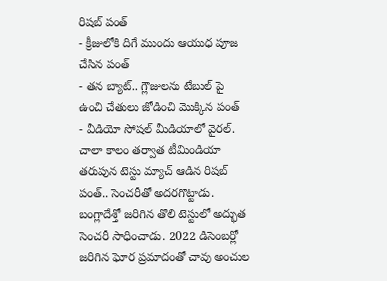రిషబ్ పంత్
- క్రీజులోకి దిగే ముందు ఆయుధ పూజ చేసిన పంత్
- తన బ్యాట్.. గ్లౌజులను టేబుల్ పై ఉంచి చేతులు జోడించి మొక్కిన పంత్
- వీడియో సోషల్ మీడియాలో వైరల్.
చాలా కాలం తర్వాత టీమిండియా తరుపున టెస్టు మ్యాచ్ ఆడిన రిషబ్ పంత్.. సెంచరీతో అదరగొట్టాడు. బంగ్లాదేశ్తో జరిగిన తొలి టెస్టులో అద్భుత సెంచరీ సాధించాడు. 2022 డిసెంబర్లో జరిగిన ఘోర ప్రమాదంతో చావు అంచుల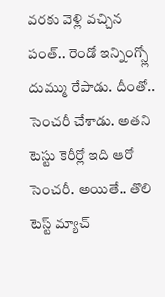వరకు వెళ్లి వచ్చిన పంత్.. రెండో ఇన్నింగ్స్లో దుమ్ము రేపాడు. దీంతో.. సెంచరీ చేశాడు. అతని టెస్టు కెరీర్లో ఇది ఆరో సెంచరీ. అయితే.. తొలి టెస్ట్ మ్యాచ్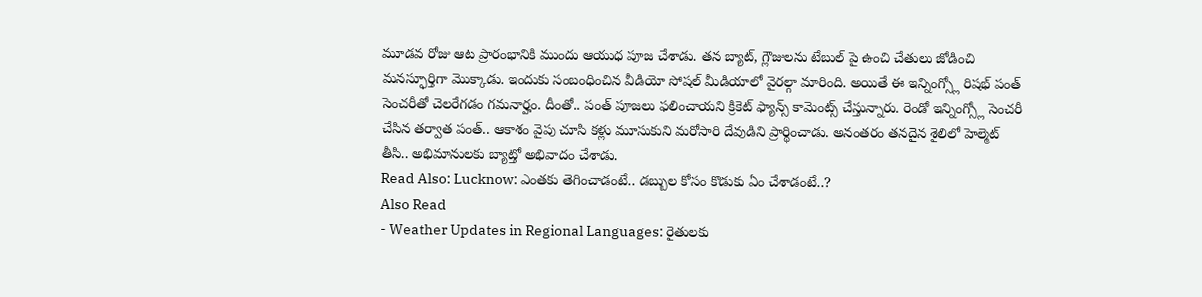మూడవ రోజు ఆట ప్రారంభానికి ముందు ఆయుధ పూజ చేశాడు. తన బ్యాట్, గ్లౌజులను టేబుల్ పై ఉంచి చేతులు జోడించి మనస్ఫూర్తిగా మొక్కాడు. ఇందుకు సంబంధించిన వీడియో సోషల్ మీడియాలో వైరల్గా మారింది. అయితే ఈ ఇన్నింగ్స్లో రిషభ్ పంత్ సెంచరీతో చెలరేగడం గమనార్హం. దీంతో.. పంత్ పూజలు ఫలించాయని క్రికెట్ ఫ్యాన్స్ కామెంట్స్ చేస్తున్నారు. రెండో ఇన్నింగ్స్లో సెంచరీ చేసిన తర్వాత పంత్.. ఆకాశం వైపు చూసి కళ్లు మూసుకుని మరోసారి దేవుడిని ప్రార్థించాడు. అనంతరం తనదైన శైలిలో హెల్మెట్ తీసి.. అభిమానులకు బ్యాట్తో అభివాదం చేశాడు.
Read Also: Lucknow: ఎంతకు తెగించాడంటే.. డబ్బుల కోసం కొడుకు ఏం చేశాడంటే..?
Also Read
- Weather Updates in Regional Languages: రైతులకు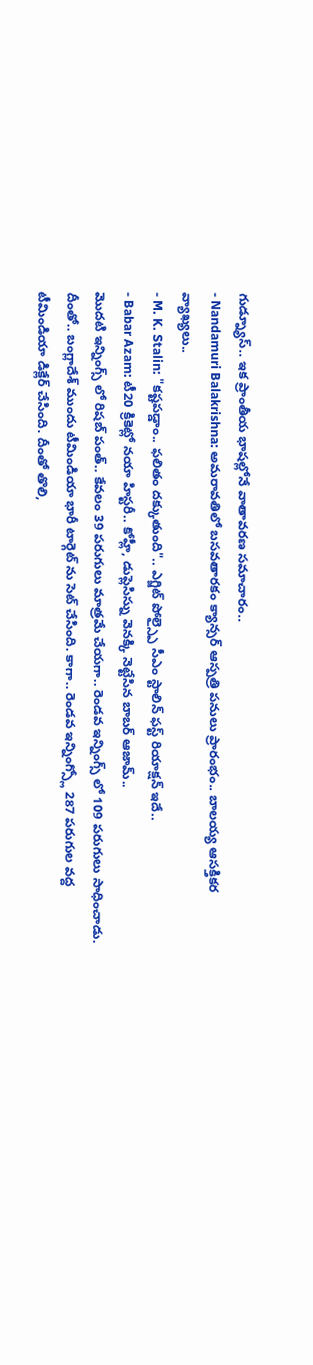గుడ్న్యూస్.. ఇక ప్రాంతీయ భాషల్లోనే వాతావరణ సమాచారం..
- Nandamuri Balakrishna: అమరావతిలో బసవతారకం క్యాన్సర్ ఆస్పత్రి పనులు ప్రారంభం.. బాలయ్య ఆసక్తికర వ్యాఖ్యలు..
- M. K. Stalin: "కష్టపడ్డాం.. ఫలితం దక్కుతుంది".. ఎగ్జిట్ పోల్స్పై సీఎం స్టాలిన్ ఫస్ట్ రియాక్షన్ ఇదే..
- Babar Azam: టీ20 క్రికెట్లో నయా హిస్టరీ.. కోహ్లీ, డుప్లెసిస్ను వెనక్కి నెట్టేసిన బాబర్ ఆజామ్..
మొదటి ఇన్నింగ్స్ లో రిషబ్ పంత్.. కేవలం 39 పరుగులు మాత్రమే చేయగా.. రెండవ ఇన్నింగ్స్ లో 109 పరుగులు సాధించాడు. దీంతో.. బంగ్లాదేశ్ ముందు టీమిండియా భారీ టార్గెట్ ను సెట్ చేసింది. కాగా.. రెండవ ఇన్నింగ్స్లో 287 పరుగుల వద్ద టీమిండియా డిక్లేర్ చేసింది. దీంతో తొలి,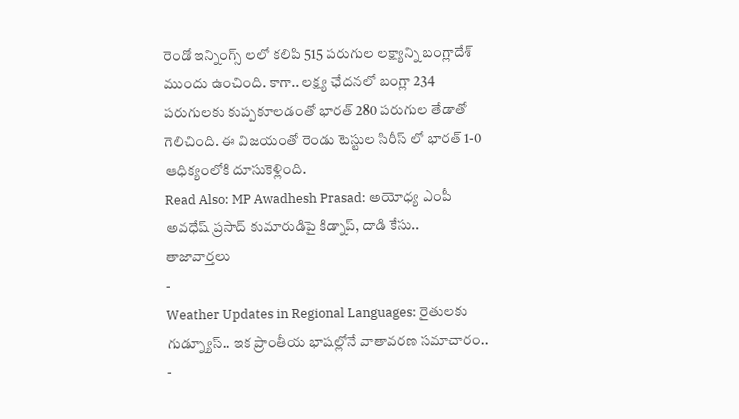రెండో ఇన్నింగ్స్ లలో కలిపి 515 పరుగుల లక్ష్యాన్ని బంగ్లాదేశ్ ముందు ఉంచింది. కాగా.. లక్ష్య ఛేదనలో బంగ్లా 234 పరుగులకు కుప్పకూలడంతో భారత్ 280 పరుగుల తేడాతో గెలిచింది. ఈ విజయంతో రెండు టెస్టుల సిరీస్ లో భారత్ 1-0 ఆధిక్యంలోకి దూసుకెళ్లింది.
Read Also: MP Awadhesh Prasad: అయోధ్య ఎంపీ అవధేష్ ప్రసాద్ కుమారుడిపై కిడ్నాప్, దాడి కేసు..
తాజావార్తలు
-
Weather Updates in Regional Languages: రైతులకు గుడ్న్యూస్.. ఇక ప్రాంతీయ భాషల్లోనే వాతావరణ సమాచారం..
-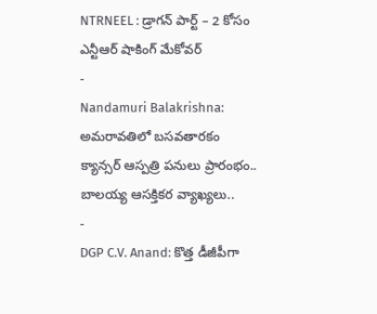NTRNEEL : డ్రాగన్ పార్ట్ – 2 కోసం ఎన్టీఆర్ షాకింగ్ మేకోవర్
-
Nandamuri Balakrishna: అమరావతిలో బసవతారకం క్యాన్సర్ ఆస్పత్రి పనులు ప్రారంభం.. బాలయ్య ఆసక్తికర వ్యాఖ్యలు..
-
DGP C.V. Anand: కొత్త డీజీపీగా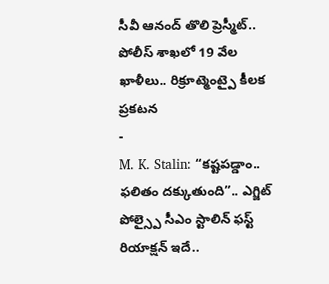సీవీ ఆనంద్ తొలి ప్రెస్మీట్.. పోలీస్ శాఖలో 19 వేల ఖాళీలు.. రిక్రూట్మెంట్పై కీలక ప్రకటన
-
M. K. Stalin: “కష్టపడ్డాం.. ఫలితం దక్కుతుంది”.. ఎగ్జిట్ పోల్స్పై సీఎం స్టాలిన్ ఫస్ట్ రియాక్షన్ ఇదే..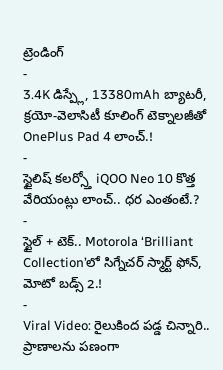ట్రెండింగ్
-
3.4K డిస్ప్లే, 13380mAh బ్యాటరీ, క్రయో-వెలాసిటీ కూలింగ్ టెక్నాలజీతో OnePlus Pad 4 లాంచ్.!
-
స్టైలిష్ కలర్స్తో iQOO Neo 10 కొత్త వేరియంట్లు లాంచ్.. ధర ఎంతంటే.?
-
స్టైల్ + టెక్.. Motorola ‘Brilliant Collection’లో సిగ్నేచర్ స్మార్ట్ ఫోన్, మోటో బడ్స్ 2.!
-
Viral Video: రైలుకింద పడ్డ చిన్నారి.. ప్రాణాలను పణంగా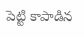పెట్టి కాపాడిన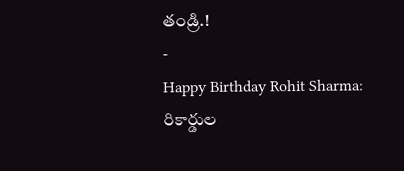తండ్రి.!
-
Happy Birthday Rohit Sharma: రికార్డుల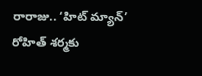రారాజు.. ‘హిట్ మ్యాన్’ రోహిత్ శర్మకు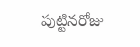పుట్టినరోజు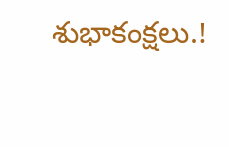శుభాకంక్షలు.!